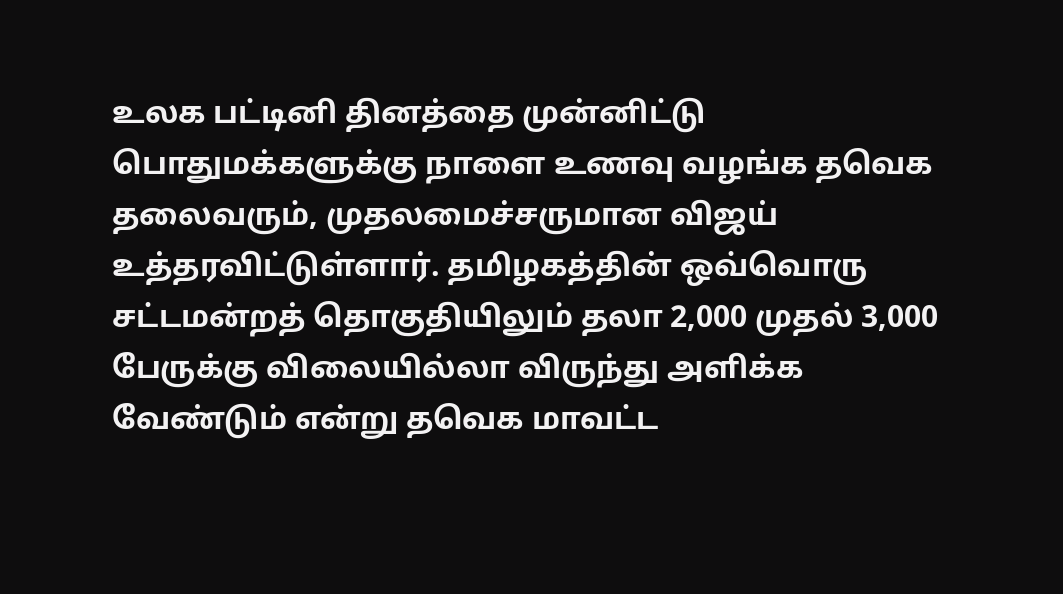உலக பட்டினி தினத்தை முன்னிட்டு பொதுமக்களுக்கு நாளை உணவு வழங்க தவெக தலைவரும், முதலமைச்சருமான விஜய் உத்தரவிட்டுள்ளார். தமிழகத்தின் ஒவ்வொரு சட்டமன்றத் தொகுதியிலும் தலா 2,000 முதல் 3,000 பேருக்கு விலையில்லா விருந்து அளிக்க வேண்டும் என்று தவெக மாவட்ட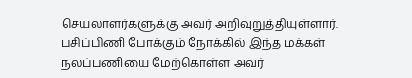செயலாளர்களுக்கு அவர் அறிவுறுத்தியுள்ளார். பசிப்பிணி போக்கும் நோக்கில் இந்த மக்கள் நலப்பணியை மேற்கொள்ள அவர்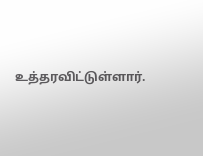உத்தரவிட்டுள்ளார்.